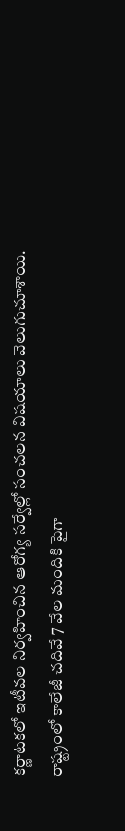కర్ణాటకలో ఇటీవల నిర్వహించిన ఆరోగ్య సర్వేల్లో సంచలన విషయాలు వెలుగుచూశాయి. రాష్ట్రంలో కాలేజీ చదివే 7 వేల మందికి పైగా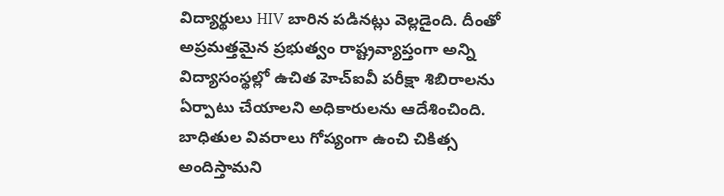విద్యార్థులు HIV బారిన పడినట్లు వెల్లడైంది. దీంతో అప్రమత్తమైన ప్రభుత్వం రాష్ట్రవ్యాప్తంగా అన్ని విద్యాసంస్థల్లో ఉచిత హెచ్ఐవీ పరీక్షా శిబిరాలను ఏర్పాటు చేయాలని అధికారులను ఆదేశించింది. బాధితుల వివరాలు గోప్యంగా ఉంచి చికిత్స అందిస్తామని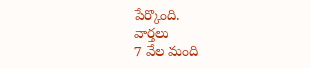పేర్కొంది.
వార్తలు
7 వేల మంది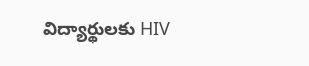విద్యార్థులకు HIV